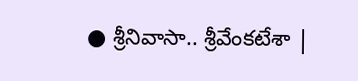● శ్రీనివాసా.. శ్రీవేంకటేశా |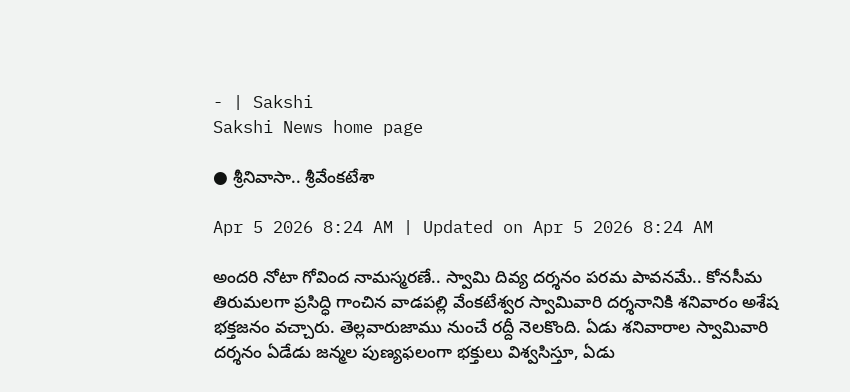- | Sakshi
Sakshi News home page

● శ్రీనివాసా.. శ్రీవేంకటేశా

Apr 5 2026 8:24 AM | Updated on Apr 5 2026 8:24 AM

అందరి నోటా గోవింద నామస్మరణే.. స్వామి దివ్య దర్శనం పరమ పావనమే.. కోనసీమ తిరుమలగా ప్రసిద్ధి గాంచిన వాడపల్లి వేంకటేశ్వర స్వామివారి దర్శనానికి శనివారం అశేష భక్తజనం వచ్చారు. తెల్లవారుజాము నుంచే రద్దీ నెలకొంది. ఏడు శనివారాల స్వామివారి దర్శనం ఏడేడు జన్మల పుణ్యఫలంగా భక్తులు విశ్వసిస్తూ, ఏడు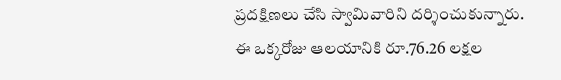ప్రదక్షిణలు చేసి స్వామివారిని దర్శించుకున్నారు. ఈ ఒక్కరోజు ఆలయానికి రూ.76.26 లక్షల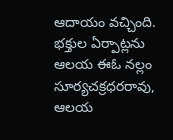ఆదాయం వచ్చింది. భక్తుల ఏర్పాట్లను ఆలయ ఈఓ నల్లం సూర్యచక్రధరరావు, ఆలయ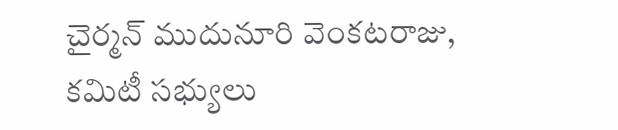చైర్మన్‌ ముదునూరి వెంకటరాజు, కమిటీ సభ్యులు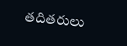తదితరులు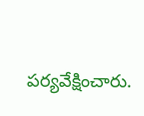పర్యవేక్షించారు.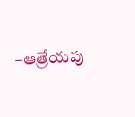–ఆత్రేయపు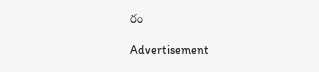రం

Advertisement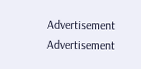Advertisement
Advertisement